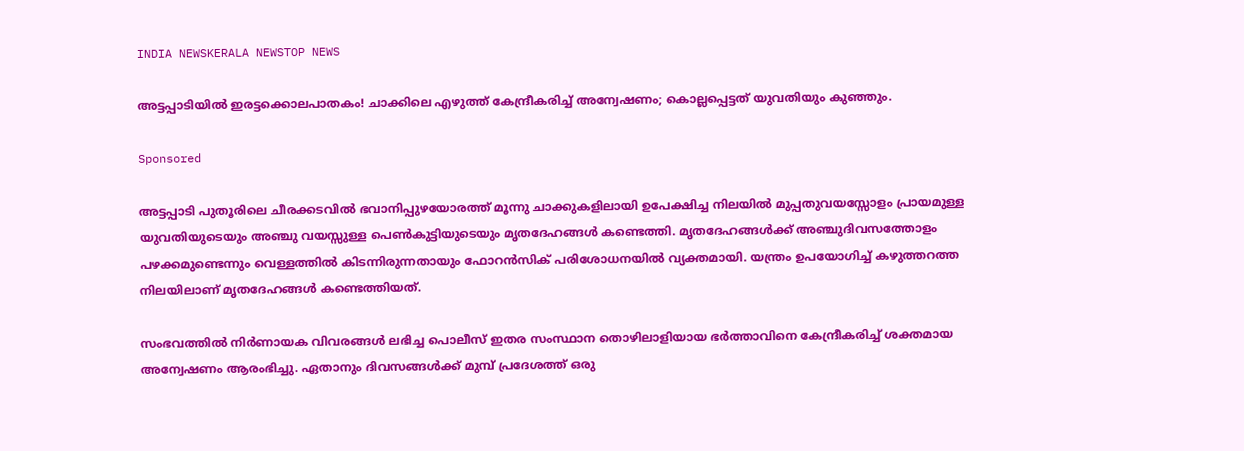INDIA NEWSKERALA NEWSTOP NEWS

അട്ടപ്പാടിയിൽ ഇരട്ടക്കൊലപാതകം! ചാക്കിലെ എഴുത്ത് കേന്ദ്രീകരിച്ച് അന്വേഷണം; കൊല്ലപ്പെട്ടത് യുവതിയും കുഞ്ഞും.

Sponsored

അട്ടപ്പാടി പുതൂരിലെ ചീരക്കടവിൽ ഭവാനിപ്പുഴയോരത്ത് മൂന്നു ചാക്കുകളിലായി ഉപേക്ഷിച്ച നിലയിൽ മുപ്പതുവയസ്സോളം പ്രായമുള്ള യുവതിയുടെയും അഞ്ചു വയസ്സുള്ള പെൺകുട്ടിയുടെയും മൃതദേഹങ്ങൾ കണ്ടെത്തി. മൃതദേഹങ്ങൾക്ക് അഞ്ചുദിവസത്തോളം പഴക്കമുണ്ടെന്നും വെള്ളത്തിൽ കിടന്നിരുന്നതായും ഫോറൻസിക് പരിശോധനയിൽ വ്യക്തമായി. യന്ത്രം ഉപയോഗിച്ച് കഴുത്തറത്ത നിലയിലാണ് മൃതദേഹങ്ങൾ കണ്ടെത്തിയത്.

സംഭവത്തിൽ നിർണായക വിവരങ്ങൾ ലഭിച്ച പൊലീസ് ഇതര സംസ്ഥാന തൊഴിലാളിയായ ഭർത്താവിനെ കേന്ദ്രീകരിച്ച് ശക്തമായ അന്വേഷണം ആരംഭിച്ചു. ഏതാനും ദിവസങ്ങൾക്ക് മുമ്പ് പ്രദേശത്ത് ഒരു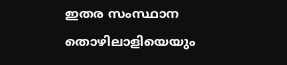ഇതര സംസ്ഥാന തൊഴിലാളിയെയും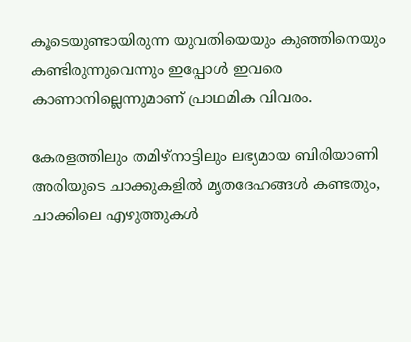കൂടെയുണ്ടായിരുന്ന യുവതിയെയും കുഞ്ഞിനെയും കണ്ടിരുന്നുവെന്നും ഇപ്പോൾ ഇവരെ കാണാനില്ലെന്നുമാണ് പ്രാഥമിക വിവരം.

കേരളത്തിലും തമിഴ്നാട്ടിലും ലഭ്യമായ ബിരിയാണി അരിയുടെ ചാക്കുകളിൽ മൃതദേഹങ്ങൾ കണ്ടതും, ചാക്കിലെ എഴുത്തുകൾ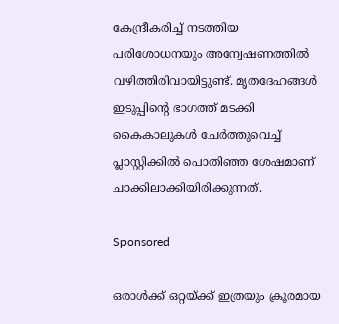കേന്ദ്രീകരിച്ച് നടത്തിയ പരിശോധനയും അന്വേഷണത്തിൽ വഴിത്തിരിവായിട്ടുണ്ട്. മൃതദേഹങ്ങൾ ഇടുപ്പിന്റെ ഭാഗത്ത് മടക്കി കൈകാലുകൾ ചേർത്തുവെച്ച് പ്ലാസ്റ്റിക്കിൽ പൊതിഞ്ഞ ശേഷമാണ് ചാക്കിലാക്കിയിരിക്കുന്നത്.

Sponsored

ഒരാൾക്ക് ഒറ്റയ്ക്ക് ഇത്രയും ക്രൂരമായ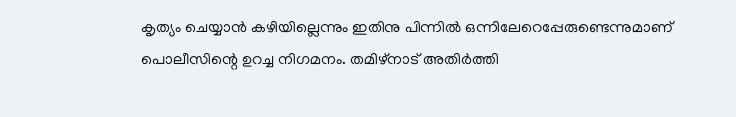കൃത്യം ചെയ്യാൻ കഴിയില്ലെന്നും ഇതിനു പിന്നിൽ ഒന്നിലേറെപ്പേരുണ്ടെന്നുമാണ് പൊലീസിന്റെ ഉറച്ച നിഗമനം. തമിഴ്നാട് അതിർത്തി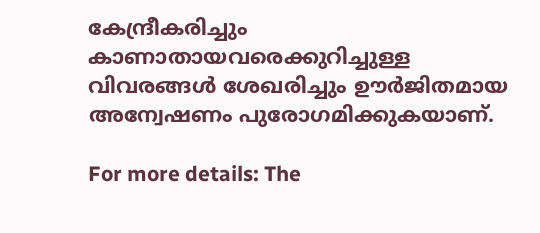കേന്ദ്രീകരിച്ചും കാണാതായവരെക്കുറിച്ചുള്ള വിവരങ്ങൾ ശേഖരിച്ചും ഊർജിതമായ അന്വേഷണം പുരോഗമിക്കുകയാണ്.

For more details: The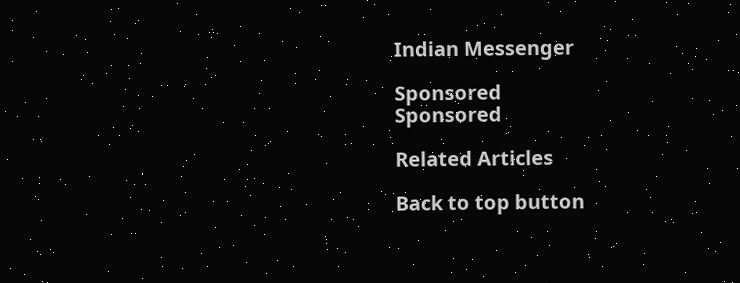Indian Messenger

Sponsored
Sponsored

Related Articles

Back to top button